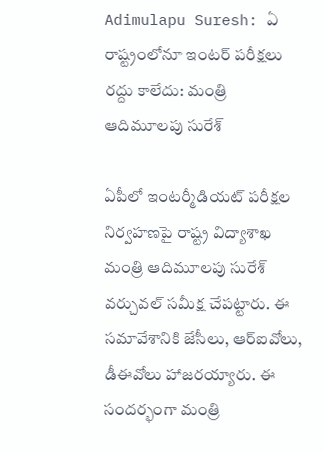Adimulapu Suresh: ఏ రాష్ట్రంలోనూ ఇంటర్ పరీక్షలు రద్దు కాలేదు: మంత్రి ఆదిమూలపు సురేశ్

ఏపీలో ఇంటర్మీడియట్ పరీక్షల నిర్వహణపై రాష్ట్ర విద్యాశాఖ మంత్రి ఆదిమూలపు సురేశ్ వర్చువల్ సమీక్ష చేపట్టారు. ఈ సమావేశానికి జేసీలు, ఆర్ఐవోలు, డీఈవోలు హాజరయ్యారు. ఈ సందర్భంగా మంత్రి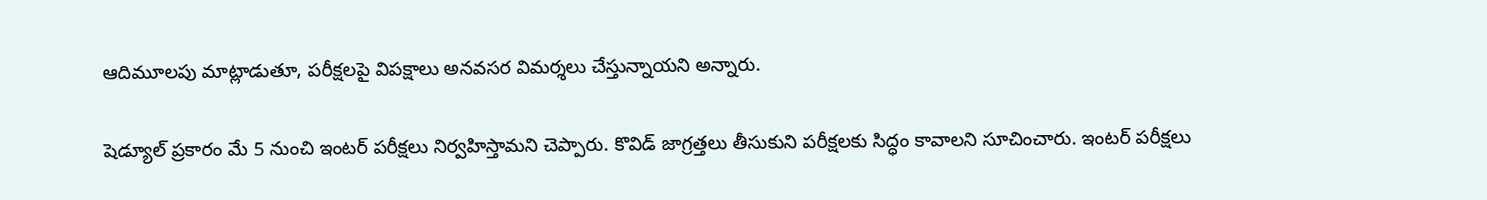ఆదిమూలపు మాట్లాడుతూ, పరీక్షలపై విపక్షాలు అనవసర విమర్శలు చేస్తున్నాయని అన్నారు.

షెడ్యూల్ ప్రకారం మే 5 నుంచి ఇంటర్ పరీక్షలు నిర్వహిస్తామని చెప్పారు. కొవిడ్ జాగ్రత్తలు తీసుకుని పరీక్షలకు సిద్ధం కావాలని సూచించారు. ఇంటర్ పరీక్షలు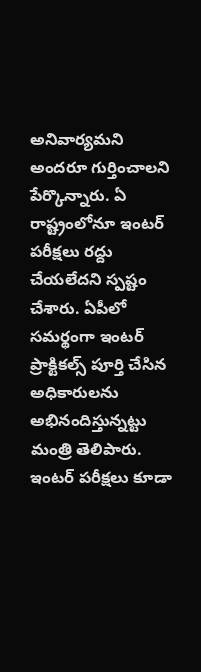అనివార్యమని అందరూ గుర్తించాలని పేర్కొన్నారు. ఏ రాష్ట్రంలోనూ ఇంటర్ పరీక్షలు రద్దు చేయలేదని స్పష్టం చేశారు. ఏపీలో సమర్థంగా ఇంటర్ ప్రాక్టికల్స్ పూర్తి చేసిన అధికారులను అభినందిస్తున్నట్టు మంత్రి తెలిపారు. ఇంటర్ పరీక్షలు కూడా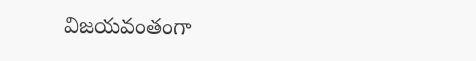విజయవంతంగా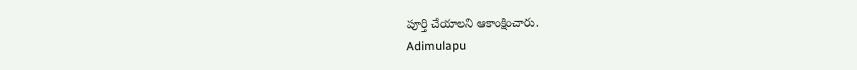పూర్తి చేయాలని ఆకాంక్షించారు.
Adimulapu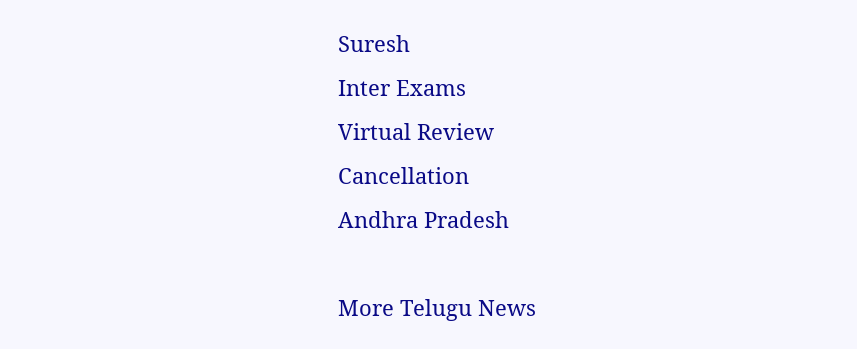Suresh
Inter Exams
Virtual Review
Cancellation
Andhra Pradesh

More Telugu News